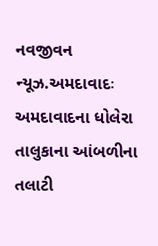નવજીવન ન્યૂઝ.અમદાવાદઃ અમદાવાદના ધોલેરા તાલુકાના આંબળીના તલાટી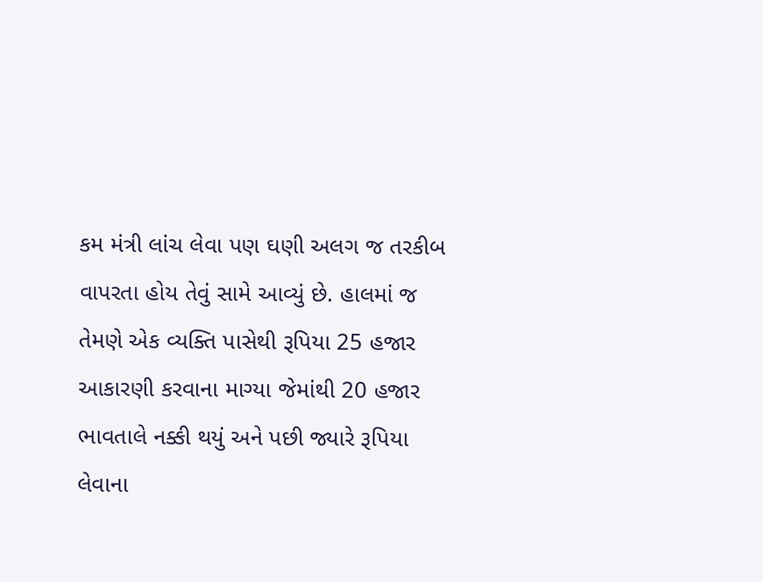કમ મંત્રી લાંચ લેવા પણ ઘણી અલગ જ તરકીબ વાપરતા હોય તેવું સામે આવ્યું છે. હાલમાં જ તેમણે એક વ્યક્તિ પાસેથી રૂપિયા 25 હજાર આકારણી કરવાના માગ્યા જેમાંથી 20 હજાર ભાવતાલે નક્કી થયું અને પછી જ્યારે રૂપિયા લેવાના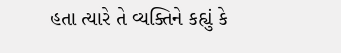હતા ત્યારે તે વ્યક્તિને કહ્યું કે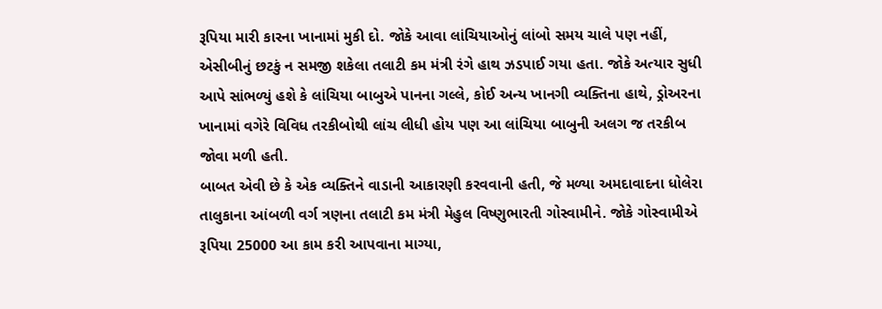રૂપિયા મારી કારના ખાનામાં મુકી દો. જોકે આવા લાંચિયાઓનું લાંબો સમય ચાલે પણ નહીં, એસીબીનું છટકું ન સમજી શકેલા તલાટી કમ મંત્રી રંગે હાથ ઝડપાઈ ગયા હતા. જોકે અત્યાર સુધી આપે સાંભળ્યું હશે કે લાંચિયા બાબુએ પાનના ગલ્લે, કોઈ અન્ય ખાનગી વ્યક્તિના હાથે, ડ્રોઅરના ખાનામાં વગેરે વિવિધ તરકીબોથી લાંચ લીધી હોય પણ આ લાંચિયા બાબુની અલગ જ તરકીબ જોવા મળી હતી.
બાબત એવી છે કે એક વ્યક્તિને વાડાની આકારણી કરવવાની હતી, જે મળ્યા અમદાવાદના ધોલેરા તાલુકાના આંબળી વર્ગ ત્રણના તલાટી કમ મંત્રી મેહુલ વિષ્ણુભારતી ગોસ્વામીને. જોકે ગોસ્વામીએ રૂપિયા 25000 આ કામ કરી આપવાના માગ્યા,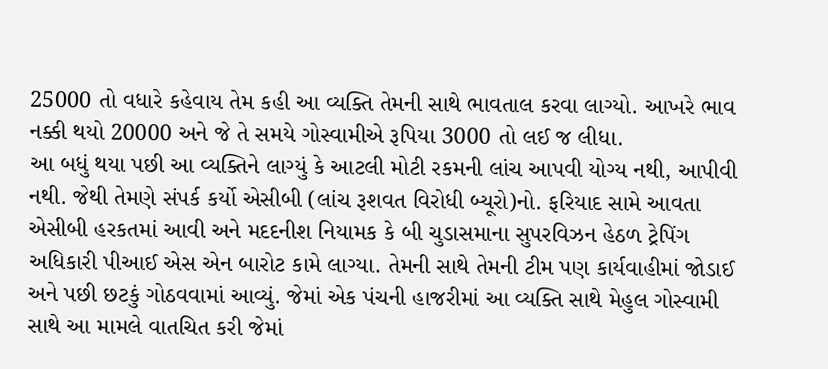25000 તો વધારે કહેવાય તેમ કહી આ વ્યક્તિ તેમની સાથે ભાવતાલ કરવા લાગ્યો. આખરે ભાવ નક્કી થયો 20000 અને જે તે સમયે ગોસ્વામીએ રૂપિયા 3000 તો લઈ જ લીધા.
આ બધું થયા પછી આ વ્યક્તિને લાગ્યું કે આટલી મોટી રકમની લાંચ આપવી યોગ્ય નથી, આપીવી નથી. જેથી તેમણે સંપર્ક કર્યો એસીબી (લાંચ રૂશવત વિરોધી બ્યૂરો)નો. ફરિયાદ સામે આવતા એસીબી હરકતમાં આવી અને મદદનીશ નિયામક કે બી ચુડાસમાના સુપરવિઝન હેઠળ ટ્રેપિંગ અધિકારી પીઆઈ એસ એન બારોટ કામે લાગ્યા. તેમની સાથે તેમની ટીમ પણ કાર્યવાહીમાં જોડાઈ અને પછી છટકું ગોઠવવામાં આવ્યું. જેમાં એક પંચની હાજરીમાં આ વ્યક્તિ સાથે મેહુલ ગોસ્વામી સાથે આ મામલે વાતચિત કરી જેમાં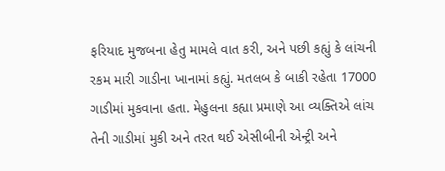ફરિયાદ મુજબના હેતુ મામલે વાત કરી, અને પછી કહ્યું કે લાંચની રકમ મારી ગાડીના ખાનામાં કહ્યું. મતલબ કે બાકી રહેતા 17000 ગાડીમાં મુકવાના હતા. મેહુલના કહ્યા પ્રમાણે આ વ્યક્તિએ લાંચ તેની ગાડીમાં મુકી અને તરત થઈ એસીબીની એન્ટ્રી અને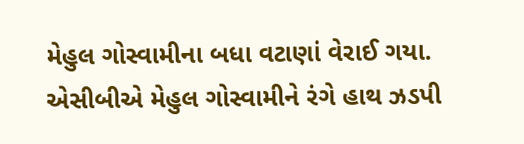મેહુલ ગોસ્વામીના બધા વટાણાં વેરાઈ ગયા. એસીબીએ મેહુલ ગોસ્વામીને રંગે હાથ ઝડપી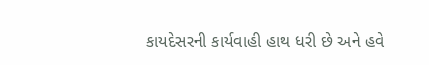કાયદેસરની કાર્યવાહી હાથ ધરી છે અને હવે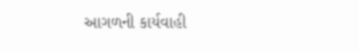આગળની કાર્યવાહી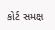કોર્ટ સમક્ષ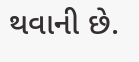થવાની છે.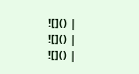![]() |
![]() |
![]() |